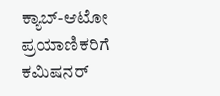ಕ್ಯಾಬ್-ಆಟೋ ಪ್ರಯಾಣಿಕರಿಗೆ ಕಮಿಷನರ್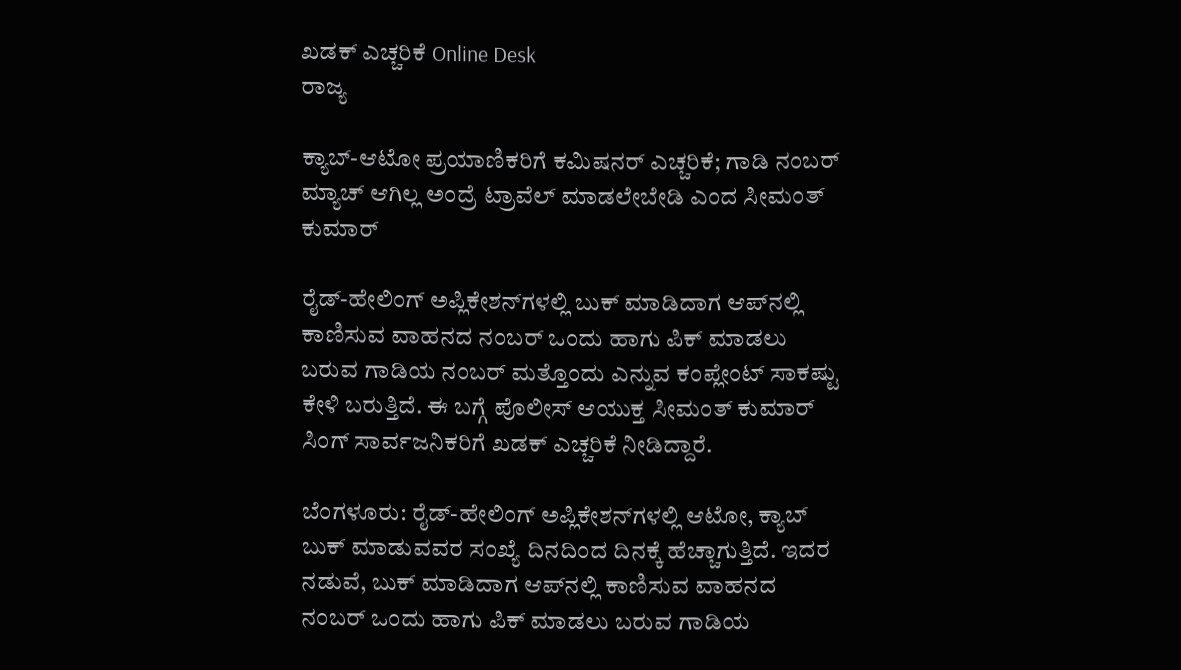ಖಡಕ್ ಎಚ್ಚರಿಕೆ Online Desk
ರಾಜ್ಯ

ಕ್ಯಾಬ್-ಆಟೋ ಪ್ರಯಾಣಿಕರಿಗೆ ಕಮಿಷನರ್ ಎಚ್ಚರಿಕೆ; ಗಾಡಿ ನಂಬರ್ ಮ್ಯಾಚ್ ಆಗಿಲ್ಲ ಅಂದ್ರೆ ಟ್ರಾವೆಲ್ ಮಾಡಲೇಬೇಡಿ ಎಂದ ಸೀಮಂತ್ ಕುಮಾರ್

ರೈಡ್-ಹೇಲಿಂಗ್ ಅಪ್ಲಿಕೇಶನ್‌ಗಳಲ್ಲಿ ಬುಕ್ ಮಾಡಿದಾಗ ಆಪ್‌ನಲ್ಲಿ ಕಾಣಿಸುವ ವಾಹನದ ನಂಬರ್ ಒಂದು ಹಾಗು ಪಿಕ್ ಮಾಡಲು ಬರುವ ಗಾಡಿಯ ನಂಬರ್ ಮತ್ತೊಂದು ಎನ್ನುವ ಕಂಪ್ಲೇಂಟ್ ಸಾಕಷ್ಟು ಕೇಳಿ ಬರುತ್ತಿದೆ. ಈ ಬಗ್ಗೆ ಪೊಲೀಸ್ ಆಯುಕ್ತ ಸೀಮಂತ್ ಕುಮಾರ್ ಸಿಂಗ್ ಸಾರ್ವಜನಿಕರಿಗೆ ಖಡಕ್ ಎಚ್ಚರಿಕೆ ನೀಡಿದ್ದಾರೆ.

ಬೆಂಗಳೂರು: ರೈಡ್-ಹೇಲಿಂಗ್ ಅಪ್ಲಿಕೇಶನ್‌ಗಳಲ್ಲಿ ಆಟೋ, ಕ್ಯಾಬ್ ಬುಕ್ ಮಾಡುವವರ ಸಂಖ್ಯೆ ದಿನದಿಂದ ದಿನಕ್ಕೆ ಹೆಚ್ಚಾಗುತ್ತಿದೆ. ಇದರ ನಡುವೆ, ಬುಕ್ ಮಾಡಿದಾಗ ಆಪ್‌ನಲ್ಲಿ ಕಾಣಿಸುವ ವಾಹನದ ನಂಬರ್ ಒಂದು ಹಾಗು ಪಿಕ್ ಮಾಡಲು ಬರುವ ಗಾಡಿಯ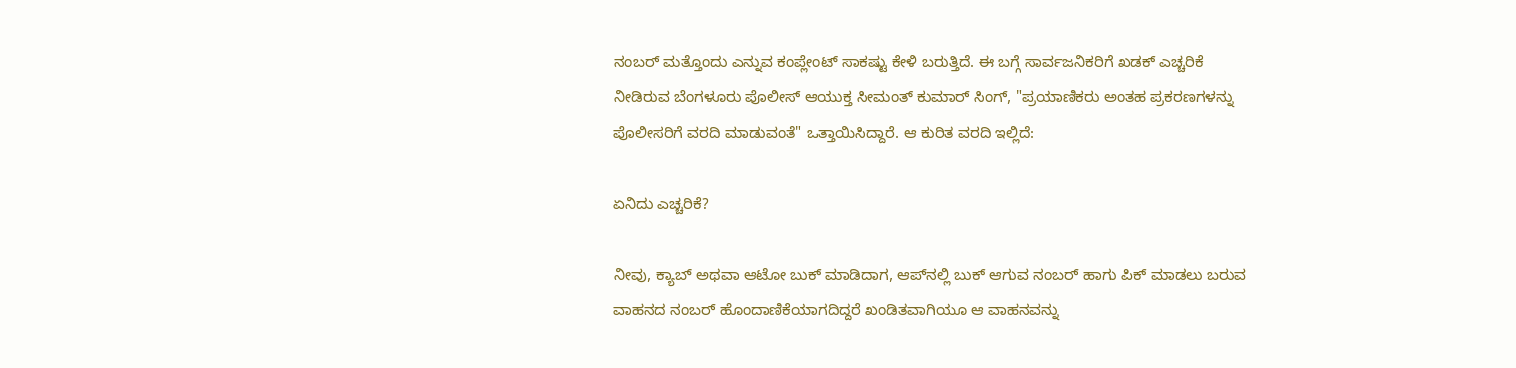ನಂಬರ್ ಮತ್ತೊಂದು ಎನ್ನುವ ಕಂಪ್ಲೇಂಟ್ ಸಾಕಷ್ಟು ಕೇಳಿ ಬರುತ್ತಿದೆ. ಈ ಬಗ್ಗೆ ಸಾರ್ವಜನಿಕರಿಗೆ ಖಡಕ್ ಎಚ್ಚರಿಕೆ ನೀಡಿರುವ ಬೆಂಗಳೂರು ಪೊಲೀಸ್ ಆಯುಕ್ತ ಸೀಮಂತ್ ಕುಮಾರ್ ಸಿಂಗ್, "ಪ್ರಯಾಣಿಕರು ಅಂತಹ ಪ್ರಕರಣಗಳನ್ನು ಪೊಲೀಸರಿಗೆ ವರದಿ ಮಾಡುವಂತೆ" ಒತ್ತಾಯಿಸಿದ್ದಾರೆ. ಆ ಕುರಿತ ವರದಿ ಇಲ್ಲಿದೆ:

ಏನಿದು ಎಚ್ಚರಿಕೆ?

ನೀವು, ಕ್ಯಾಬ್ ಅಥವಾ ಆಟೋ ಬುಕ್ ಮಾಡಿದಾಗ, ಆಪ್‌ನಲ್ಲಿ ಬುಕ್ ಆಗುವ ನಂಬರ್ ಹಾಗು ಪಿಕ್ ಮಾಡಲು ಬರುವ ವಾಹನದ ನಂಬರ್ ಹೊಂದಾಣಿಕೆಯಾಗದಿದ್ದರೆ ಖಂಡಿತವಾಗಿಯೂ ಆ ವಾಹನವನ್ನು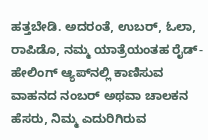ಹತ್ತಬೇಡಿ. ಅದರಂತೆ, ಉಬರ್, ಓಲಾ, ರಾಪಿಡೊ, ನಮ್ಮ ಯಾತ್ರೆಯಂತಹ ರೈಡ್-ಹೇಲಿಂಗ್ ಆ್ಯಪ್‌ನಲ್ಲಿ ಕಾಣಿಸುವ ವಾಹನದ ನಂಬರ್ ಅಥವಾ ಚಾಲಕನ ಹೆಸರು, ನಿಮ್ಮ ಎದುರಿಗಿರುವ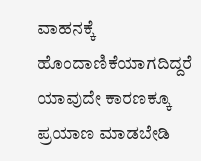ವಾಹನಕ್ಕೆ ಹೊಂದಾಣಿಕೆಯಾಗದಿದ್ದರೆ ಯಾವುದೇ ಕಾರಣಕ್ಕೂ ಪ್ರಯಾಣ ಮಾಡಬೇಡಿ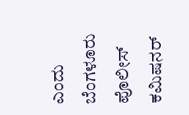ಎಂದು ಬೆಂಗಳೂರು ಪೊಲೀಸ್ ಕಮಿಷನರ್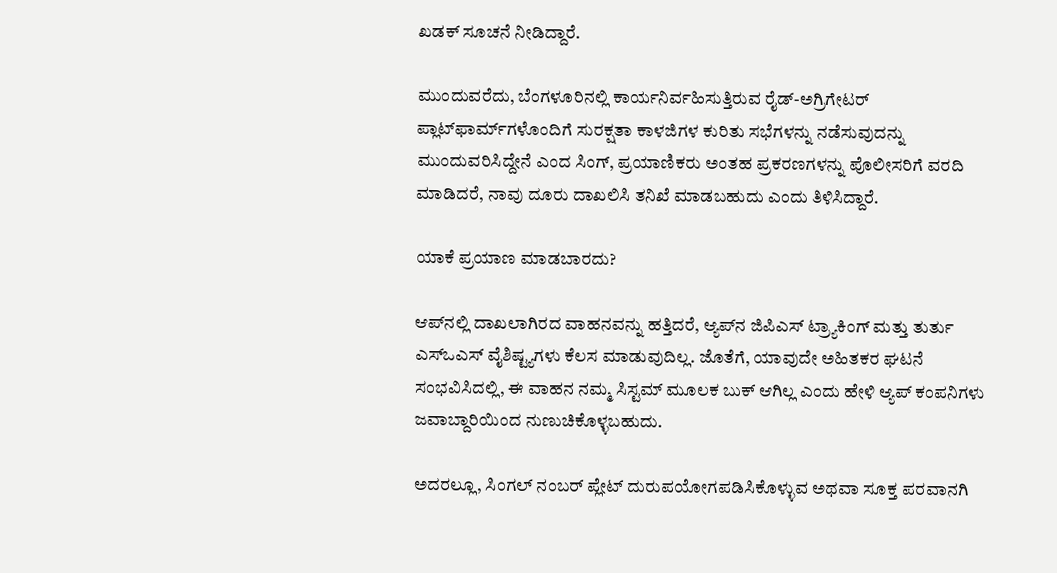ಖಡಕ್ ಸೂಚನೆ ನೀಡಿದ್ದಾರೆ.

ಮುಂದುವರೆದು, ಬೆಂಗಳೂರಿನಲ್ಲಿ ಕಾರ್ಯನಿರ್ವಹಿಸುತ್ತಿರುವ ರೈಡ್-ಅಗ್ರಿಗೇಟರ್ ಪ್ಲಾಟ್‌ಫಾರ್ಮ್‌ಗಳೊಂದಿಗೆ ಸುರಕ್ಷತಾ ಕಾಳಜಿಗಳ ಕುರಿತು ಸಭೆಗಳನ್ನು ನಡೆಸುವುದನ್ನು ಮುಂದುವರಿಸಿದ್ದೇನೆ ಎಂದ ಸಿಂಗ್, ಪ್ರಯಾಣಿಕರು ಅಂತಹ ಪ್ರಕರಣಗಳನ್ನು ಪೊಲೀಸರಿಗೆ ವರದಿ ಮಾಡಿದರೆ, ನಾವು ದೂರು ದಾಖಲಿಸಿ ತನಿಖೆ ಮಾಡಬಹುದು ಎಂದು ತಿಳಿಸಿದ್ದಾರೆ.

ಯಾಕೆ ಪ್ರಯಾಣ ಮಾಡಬಾರದು?

ಆಪ್‌ನಲ್ಲಿ ದಾಖಲಾಗಿರದ ವಾಹನವನ್ನು ಹತ್ತಿದರೆ, ಆ್ಯಪ್‌ನ ಜಿಪಿಎಸ್ ಟ್ರ್ಯಾಕಿಂಗ್ ಮತ್ತು ತುರ್ತು ಎಸ್‌ಒಎಸ್ ವೈಶಿಷ್ಟ್ಯಗಳು ಕೆಲಸ ಮಾಡುವುದಿಲ್ಲ. ಜೊತೆಗೆ, ಯಾವುದೇ ಅಹಿತಕರ ಘಟನೆ ಸಂಭವಿಸಿದಲ್ಲಿ, ಈ ವಾಹನ ನಮ್ಮ ಸಿಸ್ಟಮ್ ಮೂಲಕ ಬುಕ್ ಆಗಿಲ್ಲ ಎಂದು ಹೇಳಿ ಆ್ಯಪ್ ಕಂಪನಿಗಳು ಜವಾಬ್ದಾರಿಯಿಂದ ನುಣುಚಿಕೊಳ್ಳಬಹುದು.

ಅದರಲ್ಲೂ, ಸಿಂಗಲ್ ನಂಬರ್ ಪ್ಲೇಟ್ ದುರುಪಯೋಗಪಡಿಸಿಕೊಳ್ಳುವ ಅಥವಾ ಸೂಕ್ತ ಪರವಾನಗಿ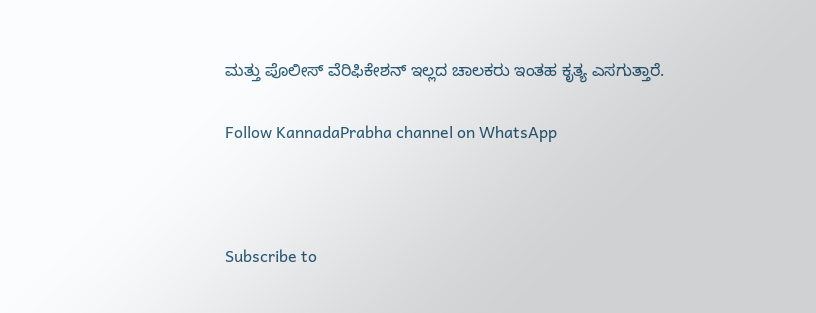ಮತ್ತು ಪೊಲೀಸ್ ವೆರಿಫಿಕೇಶನ್ ಇಲ್ಲದ ಚಾಲಕರು ಇಂತಹ ಕೃತ್ಯ ಎಸಗುತ್ತಾರೆ.

Follow KannadaPrabha channel on WhatsApp



Subscribe to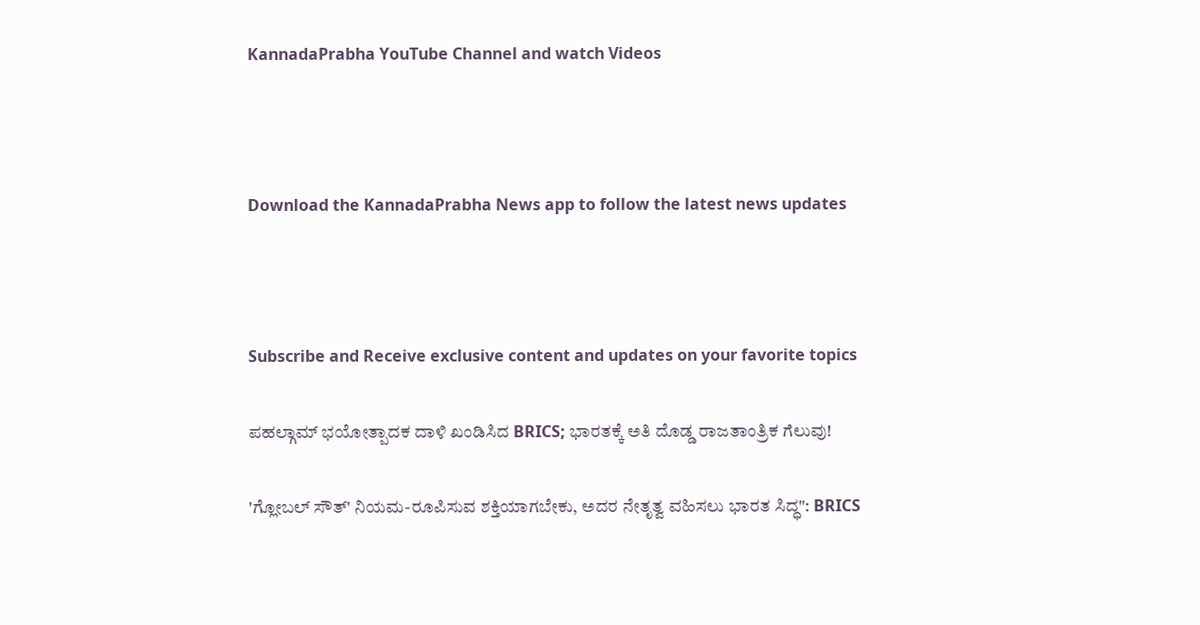KannadaPrabha YouTube Channel and watch Videos



Download the KannadaPrabha News app to follow the latest news updates



Subscribe and Receive exclusive content and updates on your favorite topics

ಪಹಲ್ಗಾಮ್ ಭಯೋತ್ಪಾದಕ ದಾಳಿ ಖಂಡಿಸಿದ BRICS; ಭಾರತಕ್ಕೆ ಅತಿ ದೊಡ್ಡ ರಾಜತಾಂತ್ರಿಕ ಗೆಲುವು!

'ಗ್ಲೋಬಲ್ ಸೌತ್' ನಿಯಮ-ರೂಪಿಸುವ ಶಕ್ತಿಯಾಗಬೇಕು, ಅದರ ನೇತೃತ್ವ ವಹಿಸಲು ಭಾರತ ಸಿದ್ಧ": BRICS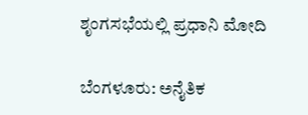ಶೃಂಗಸಭೆಯಲ್ಲಿ ಪ್ರಧಾನಿ ಮೋದಿ

ಬೆಂಗಳೂರು: ಅನೈತಿಕ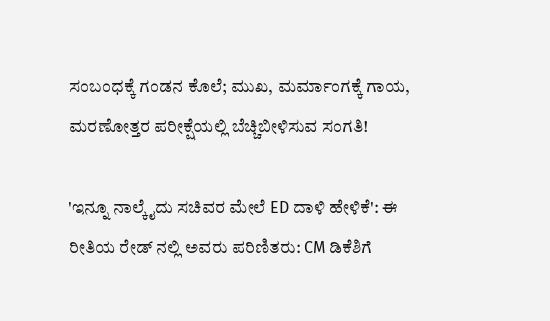ಸಂಬಂಧಕ್ಕೆ ಗಂಡನ ಕೊಲೆ; ಮುಖ, ಮರ್ಮಾಂಗಕ್ಕೆ ಗಾಯ, ಮರಣೋತ್ತರ ಪರೀಕ್ಷೆಯಲ್ಲಿ ಬೆಚ್ಚಿಬೀಳಿಸುವ ಸಂಗತಿ!

'ಇನ್ನೂ ನಾಲ್ಕೈದು ಸಚಿವರ ಮೇಲೆ ED ದಾಳಿ ಹೇಳಿಕೆ': ಈ ರೀತಿಯ ರೇಡ್ ನಲ್ಲಿ ಅವರು ಪರಿಣಿತರು: CM ಡಿಕೆಶಿಗೆ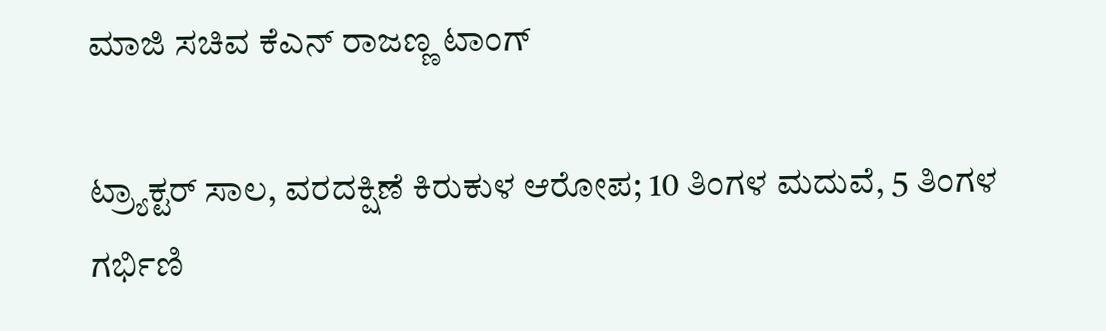ಮಾಜಿ ಸಚಿವ ಕೆಎನ್ ರಾಜಣ್ಣ ಟಾಂಗ್

ಟ್ರ್ಯಾಕ್ಟರ್‌ ಸಾಲ, ವರದಕ್ಷಿಣೆ ಕಿರುಕುಳ ಆರೋಪ; 10 ತಿಂಗಳ ಮದುವೆ, 5 ತಿಂಗಳ ಗರ್ಭಿಣಿ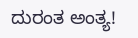ದುರಂತ ಅಂತ್ಯ!